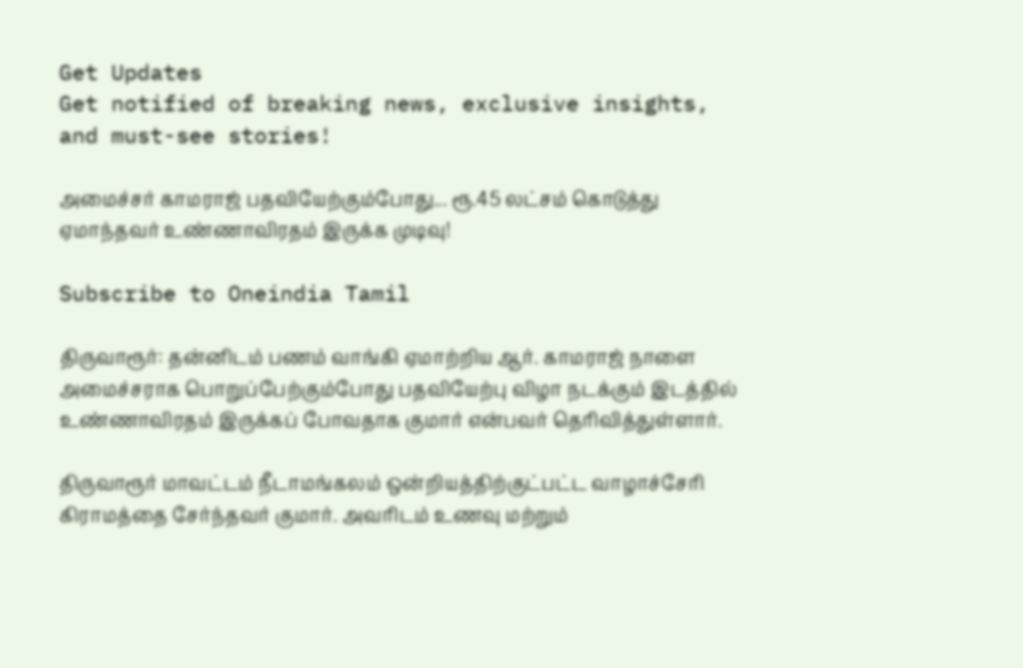Get Updates
Get notified of breaking news, exclusive insights, and must-see stories!

அமைச்சர் காமராஜ் பதவியேற்கும்போது... ரூ.45 லட்சம் கொடுத்து ஏமாந்தவர் உண்ணாவிரதம் இருக்க முடிவு!

Subscribe to Oneindia Tamil

திருவாரூர்: தன்னிடம் பணம் வாங்கி ஏமாற்றிய ஆர். காமராஜ் நாளை அமைச்சராக பொறுப்பேற்கும்போது பதவியேற்பு விழா நடக்கும் இடத்தில் உண்ணாவிரதம் இருக்கப் போவதாக குமார் என்பவர் தெரிவித்துள்ளார்.

திருவாரூர் மாவட்டம் நீடாமங்கலம் ஒன்றியத்திற்குட்பட்ட வாழாச்சேரி கிராமத்தை சேர்ந்தவர் குமார். அவரிடம் உணவு மற்றும்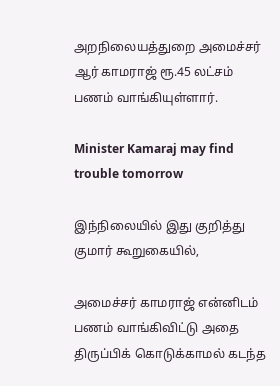அறநிலையத்துறை அமைச்சர் ஆர் காமராஜ் ரூ.45 லட்சம் பணம் வாங்கியுள்ளார்.

Minister Kamaraj may find trouble tomorrow

இந்நிலையில் இது குறித்து குமார் கூறுகையில்,

அமைச்சர் காமராஜ் என்னிடம் பணம் வாங்கிவிட்டு அதை திருப்பிக் கொடுக்காமல் கடந்த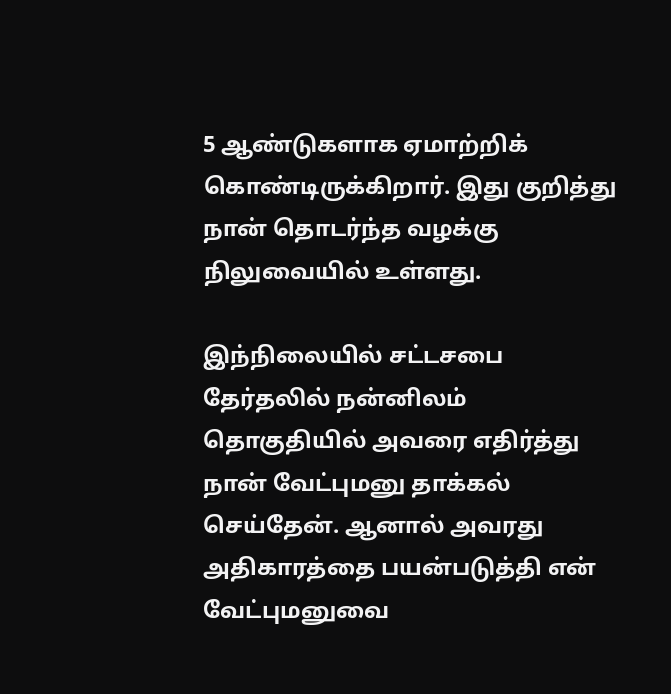5 ஆண்டுகளாக ஏமாற்றிக் கொண்டிருக்கிறார். இது குறித்து நான் தொடர்ந்த வழக்கு நிலுவையில் உள்ளது.

இந்நிலையில் சட்டசபை தேர்தலில் நன்னிலம் தொகுதியில் அவரை எதிர்த்து நான் வேட்புமனு தாக்கல் செய்தேன். ஆனால் அவரது அதிகாரத்தை பயன்படுத்தி என் வேட்புமனுவை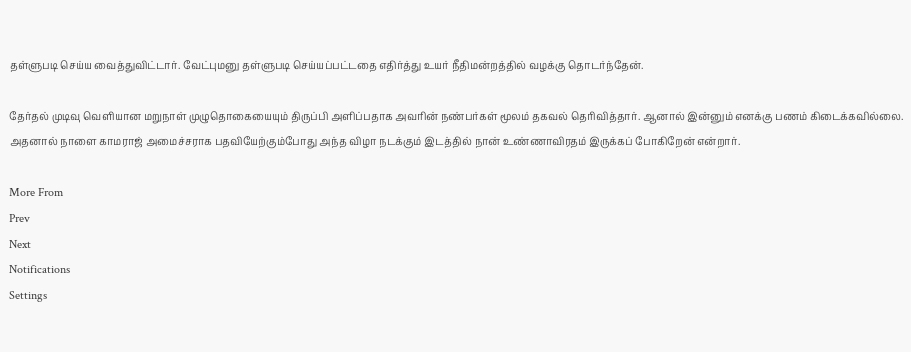தள்ளுபடி செய்ய வைத்துவிட்டார். வேட்புமனு தள்ளுபடி செய்யப்பட்டதை எதிர்த்து உயர் நீதிமன்றத்தில் வழக்கு தொடர்ந்தேன்.

தேர்தல் முடிவு வெளியான மறுநாள் முழுதொகையையும் திருப்பி அளிப்பதாக அவரின் நண்பர்கள் மூலம் தகவல் தெரிவித்தார். ஆனால் இன்னும் எனக்கு பணம் கிடைக்கவில்லை. அதனால் நாளை காமராஜ் அமைச்சராக பதவியேற்கும்போது அந்த விழா நடக்கும் இடத்தில் நான் உண்ணாவிரதம் இருக்கப் போகிறேன் என்றார்.

More From
Prev
Next
Notifications
Settings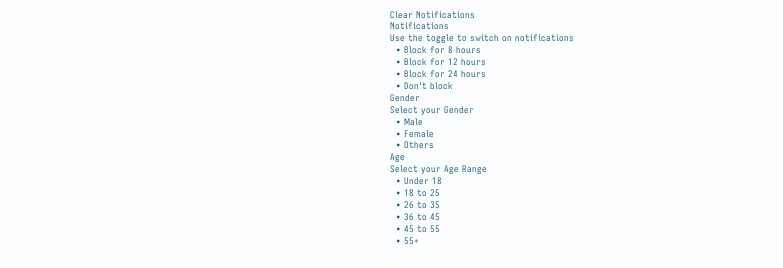Clear Notifications
Notifications
Use the toggle to switch on notifications
  • Block for 8 hours
  • Block for 12 hours
  • Block for 24 hours
  • Don't block
Gender
Select your Gender
  • Male
  • Female
  • Others
Age
Select your Age Range
  • Under 18
  • 18 to 25
  • 26 to 35
  • 36 to 45
  • 45 to 55
  • 55+